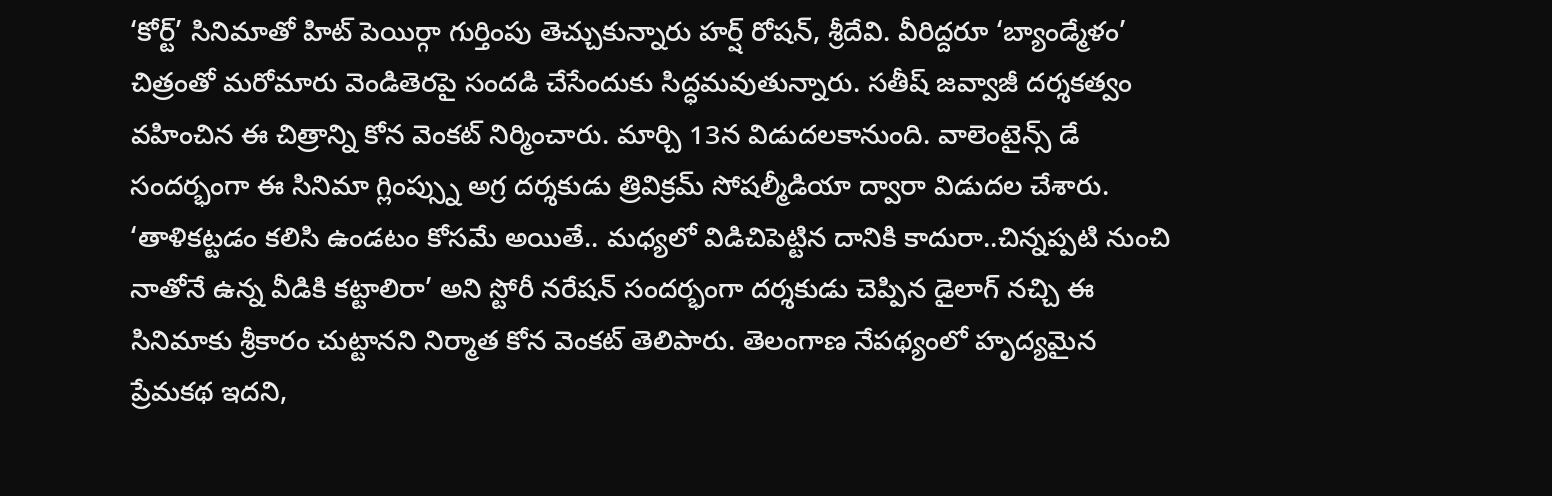‘కోర్ట్’ సినిమాతో హిట్ పెయిర్గా గుర్తింపు తెచ్చుకున్నారు హర్ష్ రోషన్, శ్రీదేవి. వీరిద్దరూ ‘బ్యాండ్మేళం’ చిత్రంతో మరోమారు వెండితెరపై సందడి చేసేందుకు సిద్ధమవుతున్నారు. సతీష్ జవ్వాజీ దర్శకత్వం వహించిన ఈ చిత్రాన్ని కోన వెంకట్ నిర్మించారు. మార్చి 13న విడుదలకానుంది. వాలెంటైన్స్ డే సందర్భంగా ఈ సినిమా గ్లింప్స్ను అగ్ర దర్శకుడు త్రివిక్రమ్ సోషల్మీడియా ద్వారా విడుదల చేశారు.
‘తాళికట్టడం కలిసి ఉండటం కోసమే అయితే.. మధ్యలో విడిచిపెట్టిన దానికి కాదురా..చిన్నప్పటి నుంచి నాతోనే ఉన్న వీడికి కట్టాలిరా’ అని స్టోరీ నరేషన్ సందర్భంగా దర్శకుడు చెప్పిన డైలాగ్ నచ్చి ఈ సినిమాకు శ్రీకారం చుట్టానని నిర్మాత కోన వెంకట్ తెలిపారు. తెలంగాణ నేపథ్యంలో హృద్యమైన ప్రేమకథ ఇదని,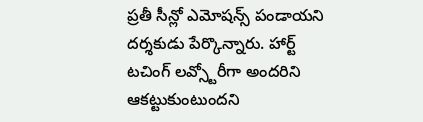ప్రతీ సీన్లో ఎమోషన్స్ పండాయని దర్శకుడు పేర్కొన్నారు. హార్ట్ టచింగ్ లవ్స్టోరీగా అందరిని ఆకట్టుకుంటుందని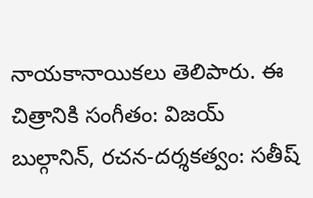నాయకానాయికలు తెలిపారు. ఈ చిత్రానికి సంగీతం: విజయ్ బుల్గానిన్, రచన-దర్శకత్వం: సతీష్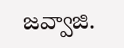జవ్వాజి.